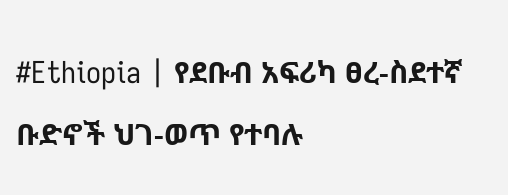#Ethiopia | የደቡብ አፍሪካ ፀረ-ስደተኛ ቡድኖች ህገ-ወጥ የተባሉ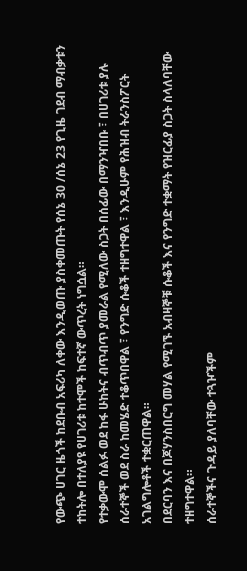የውጭ ሀገር ዜጎች ከደቡብ አፍሪካ ለቀው እንዲወጡ ያስቀመጡት የሰኔ 30 /ሰኔ 23 የጊዜ ገደብ ማብቃቱን ተከትሎ በተለያዩ የሀገሪቱ ከተሞች ከፍተኛ ውጥረት ነግሷል።
የተቃውሞ ሰልፉ ወደ ከፋ ሁከትና ብጥብጥ ያመራል የሚለው ስጋት በሰፊው በማንዣበቡ ፣ በሀገሪቱ ያሉ ሰራተኞች ወደ ስራ ከመሄድ ተቆጥበዋል ፣ የንግድ ሱቆች ተዘግተዋል ፣ እንዲሁም የሕዝብ ትራንስፖርት አገልግሎቶች ተቋርጠዋል።
በደርባን እና በጆሃንስበርግ መሃል የሚገኙ አብዛኞቹ ሱቆች እና የንግድ ተቋማት የዝርፊያ ስጋት ስላለባቸው ተዘግተዋል።
ሰራተኞችና ጉዳይ ያለባቸው ተጓዦችም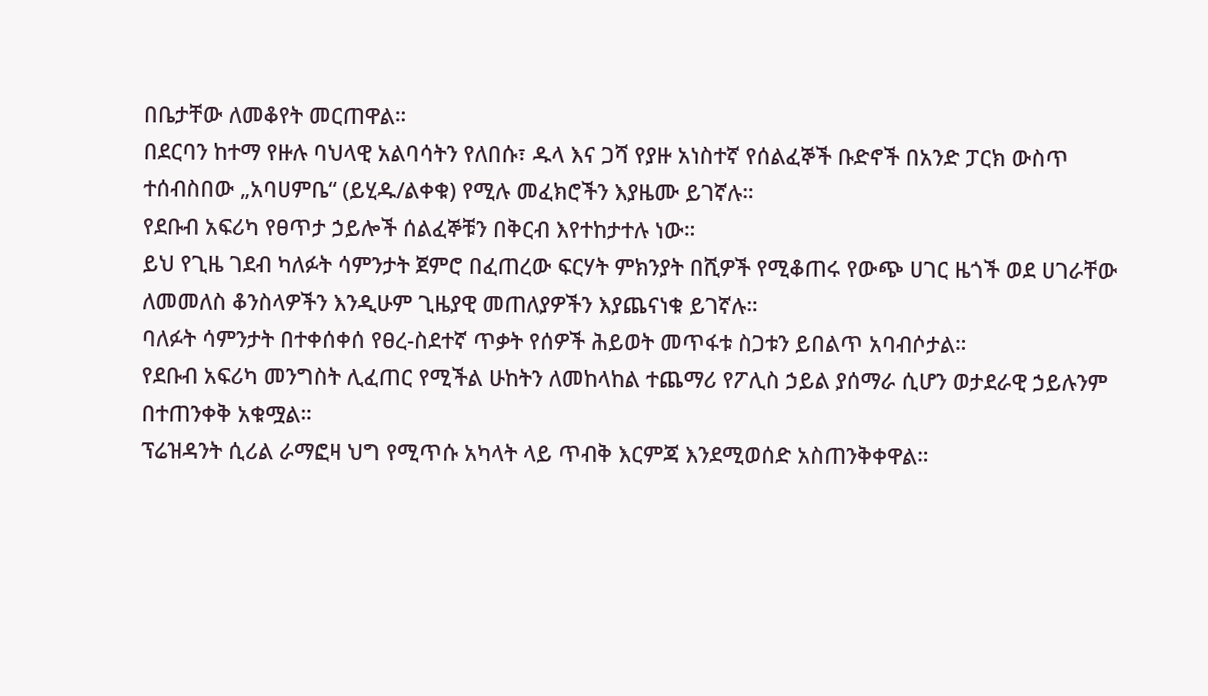በቤታቸው ለመቆየት መርጠዋል።
በደርባን ከተማ የዙሉ ባህላዊ አልባሳትን የለበሱ፣ ዱላ እና ጋሻ የያዙ አነስተኛ የሰልፈኞች ቡድኖች በአንድ ፓርክ ውስጥ ተሰብስበው „አባሀምቤ“ (ይሂዱ/ልቀቁ) የሚሉ መፈክሮችን እያዜሙ ይገኛሉ።
የደቡብ አፍሪካ የፀጥታ ኃይሎች ሰልፈኞቹን በቅርብ እየተከታተሉ ነው።
ይህ የጊዜ ገደብ ካለፉት ሳምንታት ጀምሮ በፈጠረው ፍርሃት ምክንያት በሺዎች የሚቆጠሩ የውጭ ሀገር ዜጎች ወደ ሀገራቸው ለመመለስ ቆንስላዎችን እንዲሁም ጊዜያዊ መጠለያዎችን እያጨናነቁ ይገኛሉ።
ባለፉት ሳምንታት በተቀሰቀሰ የፀረ-ስደተኛ ጥቃት የሰዎች ሕይወት መጥፋቱ ስጋቱን ይበልጥ አባብሶታል።
የደቡብ አፍሪካ መንግስት ሊፈጠር የሚችል ሁከትን ለመከላከል ተጨማሪ የፖሊስ ኃይል ያሰማራ ሲሆን ወታደራዊ ኃይሉንም በተጠንቀቅ አቁሟል።
ፕሬዝዳንት ሲሪል ራማፎዛ ህግ የሚጥሱ አካላት ላይ ጥብቅ እርምጃ እንደሚወሰድ አስጠንቅቀዋል።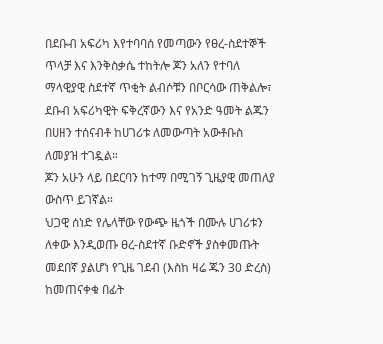በደቡብ አፍሪካ እየተባባሰ የመጣውን የፀረ-ስደተኞች ጥላቻ እና እንቅስቃሴ ተከትሎ ጆን አለን የተባለ ማላዊያዊ ስደተኛ ጥቂት ልብሶቹን በቦርሳው ጠቅልሎ፣ ደቡብ አፍሪካዊት ፍቅረኛውን እና የአንድ ዓመት ልጁን በሀዘን ተሰናብቶ ከሀገሪቱ ለመውጣት አውቶቡስ ለመያዝ ተገዷል።
ጆን አሁን ላይ በደርባን ከተማ በሚገኝ ጊዜያዊ መጠለያ ውስጥ ይገኛል።
ህጋዊ ሰነድ የሌላቸው የውጭ ዜጎች በሙሉ ሀገሪቱን ለቀው እንዲወጡ ፀረ-ስደተኛ ቡድኖች ያስቀመጡት መደበኛ ያልሆነ የጊዜ ገደብ (እስከ ዛሬ ጁን 30 ድረስ) ከመጠናቀቁ በፊት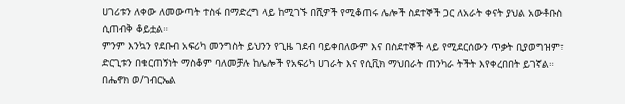ሀገሪቱን ለቀው ለመውጣት ተስፋ በማድረግ ላይ ከሚገኙ በሺዎች የሚቆጠሩ ሌሎች ስደተኞች ጋር ለአራት ቀናት ያህል አውቶቡስ ሲጠብቅ ቆይቷል።
ምንም እንኳን የደቡብ አፍሪካ መንግስት ይህንን የጊዜ ገደብ ባይቀበለውም እና በስደተኞች ላይ የሚደርሰውን ጥቃት ቢያወግዝም፣ ድርጊቱን በቁርጠኝነት ማስቆም ባለመቻሉ ከሌሎች የአፍሪካ ሀገራት እና የሲቪክ ማህበራት ጠንካራ ትችት እየቀረበበት ይገኛል።
በሔኖክ ወ/ገብርኤል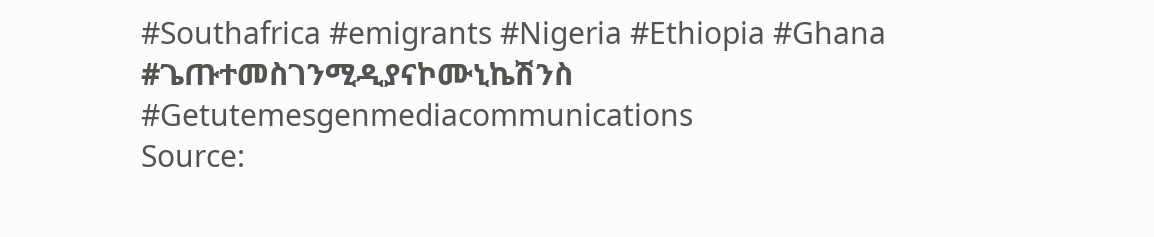#Southafrica #emigrants #Nigeria #Ethiopia #Ghana
#ጌጡተመስገንሚዲያናኮሙኒኬሽንስ
#Getutemesgenmediacommunications
Source: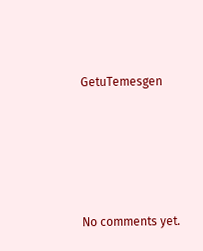GetuTemesgen









No comments yet.